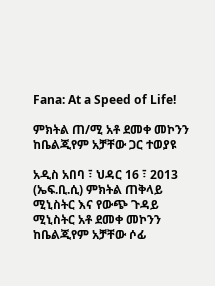Fana: At a Speed of Life!

ምክትል ጠ/ሚ አቶ ደመቀ መኮንን ከቤልጂየም አቻቸው ጋር ተወያዩ

አዲስ አበባ ፣ ህዳር 16 ፣ 2013 (ኤፍ.ቢ.ሲ) ምክትል ጠቅላይ ሚኒስትር እና የውጭ ጉዳይ ሚኒስትር አቶ ደመቀ መኮንን ከቤልጂየም አቻቸው ሶፊ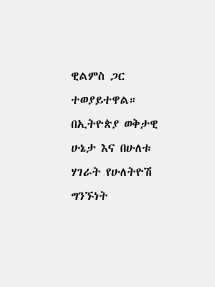ዊልምስ ጋር ተወያይተዋል። በኢትዮጵያ ወቅታዊ ሁኔታ እና በሁለቱ ሃገራት የሁለትዮሽ ግንኙነት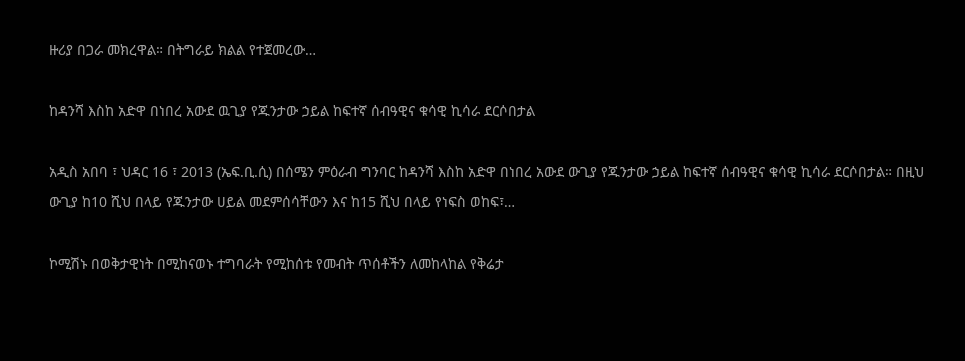ዙሪያ በጋራ መክረዋል። በትግራይ ክልል የተጀመረው…

ከዳንሻ እስከ አድዋ በነበረ አውደ ዉጊያ የጁንታው ኃይል ከፍተኛ ሰብዓዊና ቁሳዊ ኪሳራ ደርሶበታል

አዲስ አበባ ፣ ህዳር 16 ፣ 2013 (ኤፍ.ቢ.ሲ) በሰሜን ምዕራብ ግንባር ከዳንሻ እስከ አድዋ በነበረ አውደ ውጊያ የጁንታው ኃይል ከፍተኛ ሰብዓዊና ቁሳዊ ኪሳራ ደርሶበታል። በዚህ ውጊያ ከ10 ሺህ በላይ የጁንታው ሀይል መደምሰሳቸውን እና ከ15 ሺህ በላይ የነፍስ ወከፍ፣…

ኮሚሽኑ በወቅታዊነት በሚከናወኑ ተግባራት የሚከሰቱ የመብት ጥሰቶችን ለመከላከል የቅሬታ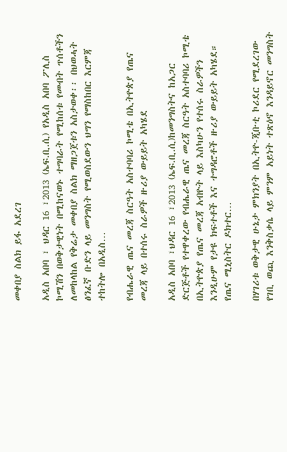መቀበያ ስልክ ይፋ አደረገ

አዲስ አበባ ፣ ህዳር 16 ፣2013 (ኤፍ.ቢ.ሲ) የአዲስ አበባ ፖሊስ ኮሚሽን በወቅታዊነት በሚከናወኑ ተግባራት የሚከሰቱ የመብት ጥሰቶችን ለመከላከል የቅሬታ መቀበያ ስልክ ማዘጋጀቱን አስታወቀ፡፡ በህወሓት ፅንፈኛ ቡድን ላይ መንግስት የሚወስደውን ህግን የማስከበር እርምጃ ተከትሎ በአዲስ…

የብሔራዊ ጤና መረጃ ስርዓት አስተባባሪ ኮሚቴ በኢትዮጵያ የጤና መረጃ ላይ በተሰሩ ስራዎች ዙሪያ ውይይት አካሄደ

አዲስ አበባ ፣ህዳር 16 ፣2013 (ኤፍ.ቢ.ሲ)ከመንግስትና ከአጋር ድርጅቶች የተዋቀረው የብሔራዊ ጤና መረጃ ስርዓት አስተባባሪ ኮሚቴ በኢትዮጵያ የጤና መረጃ አብዮት ላይ እስካሁን የተሰሩ ስራዎችን እንዲሁም የታዩ ክፍተቶች እና ተግዳሮቶች ዙሪያ ውይይት አካሄደ። የጤና ሚኒስትር ዶክተር…

በሃገሪቱ ወቅታዊ ሁኔታ ምክንያት በኢትዮ-ጂቡቲ ኮሪደር የሚደረገው የገቢ ወጪ እንቅስቃሴ ላይ ምንም አይነት ተጽዕኖ እንዳይኖር መንግስት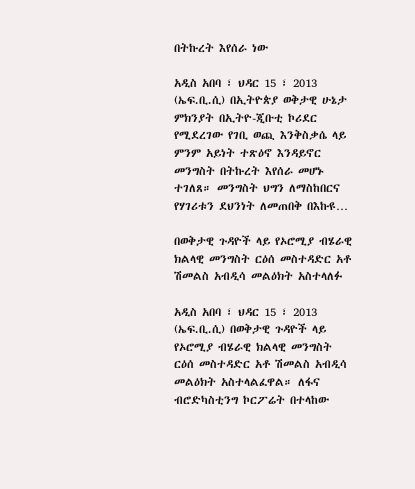በትኩረት እየሰራ ነው

አዲስ አበባ ፣ ህዳር 15 ፣ 2013 (ኤፍ.ቢ.ሲ) በኢትዮጵያ ወቅታዊ ሁኔታ ምክንያት በኢትዮ-ጂቡቲ ኮሪደር የሚደረገው የገቢ ወጪ እንቅስቃሴ ላይ ምንም አይነት ተጽዕኖ እንዳይኖር መንግስት በትኩረት እየሰራ መሆኑ ተገለጸ። መንግስት ህግን ለማስከበርና የሃገሪቱን ደህንነት ለመጠበቅ በእኩዩ…

በወቅታዊ ጉዳዮች ላይ የኦሮሚያ ብሄራዊ ክልላዊ መንግስት ርዕሰ መስተዳድር አቶ ሽመልስ አብዲሳ መልዕክት አስተላለፉ

አዲስ አበባ ፣ ህዳር 15 ፣ 2013 (ኤፍ.ቢ.ሲ) በወቅታዊ ጉዳዮች ላይ የኦሮሚያ ብሄራዊ ክልላዊ መንግስት ርዕሰ መስተዳድር አቶ ሽመልስ አብዲሳ መልዕክት አስተላልፈዋል። ለፋና ብሮድካስቲንግ ኮርፖሬት በተላከው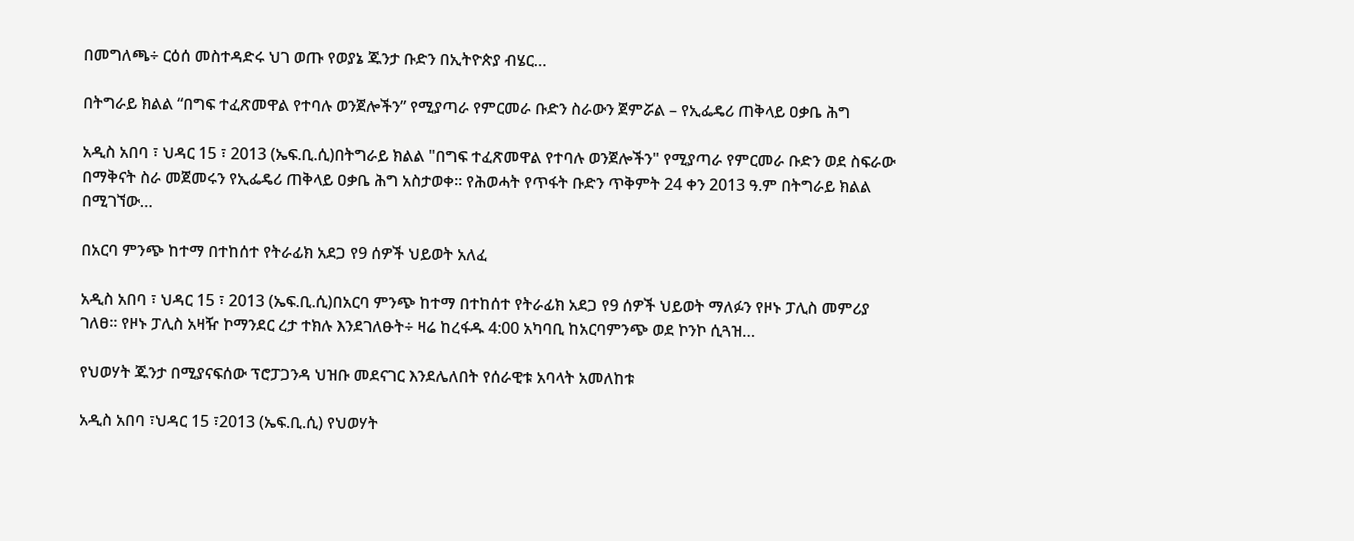በመግለጫ÷ ርዕሰ መስተዳድሩ ህገ ወጡ የወያኔ ጁንታ ቡድን በኢትዮጵያ ብሄር…

በትግራይ ክልል “በግፍ ተፈጽመዋል የተባሉ ወንጀሎችን” የሚያጣራ የምርመራ ቡድን ስራውን ጀምሯል – የኢፌዴሪ ጠቅላይ ዐቃቤ ሕግ

አዲስ አበባ ፣ ህዳር 15 ፣ 2013 (ኤፍ.ቢ.ሲ)በትግራይ ክልል "በግፍ ተፈጽመዋል የተባሉ ወንጀሎችን" የሚያጣራ የምርመራ ቡድን ወደ ስፍራው በማቅናት ስራ መጀመሩን የኢፌዴሪ ጠቅላይ ዐቃቤ ሕግ አስታወቀ። የሕወሓት የጥፋት ቡድን ጥቅምት 24 ቀን 2013 ዓ.ም በትግራይ ክልል በሚገኘው…

በአርባ ምንጭ ከተማ በተከሰተ የትራፊክ አደጋ የ9 ሰዎች ህይወት አለፈ

አዲስ አበባ ፣ ህዳር 15 ፣ 2013 (ኤፍ.ቢ.ሲ)በአርባ ምንጭ ከተማ በተከሰተ የትራፊክ አደጋ የ9 ሰዎች ህይወት ማለፉን የዞኑ ፓሊስ መምሪያ ገለፀ፡፡ የዞኑ ፓሊስ አዛዥ ኮማንደር ረታ ተክሉ እንደገለፁት÷ ዛሬ ከረፋዱ 4:00 አካባቢ ከአርባምንጭ ወደ ኮንኮ ሲጓዝ…

የህወሃት ጁንታ በሚያናፍሰው ፕሮፓጋንዳ ህዝቡ መደናገር እንደሌለበት የሰራዊቱ አባላት አመለከቱ

አዲስ አበባ ፣ህዳር 15 ፣2013 (ኤፍ.ቢ.ሲ) የህወሃት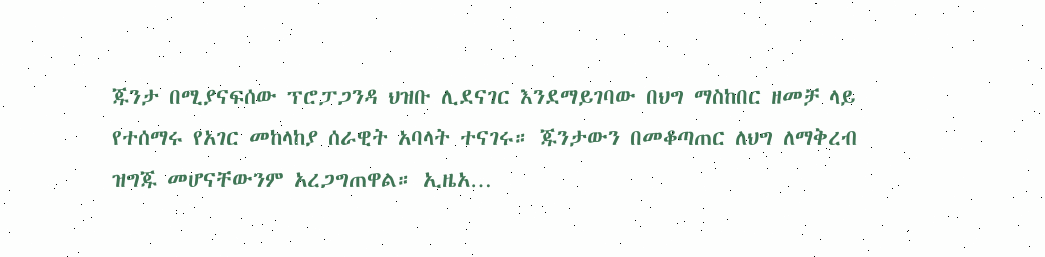ጁንታ በሚያናፍሰው ፕሮፓጋንዳ ህዝቡ ሊደናገር እንደማይገባው በህግ ማስከበር ዘመቻ ላይ የተሰማሩ የአገር መከላከያ ሰራዊት አባላት ተናገሩ። ጁንታውን በመቆጣጠር ለህግ ለማቅረብ ዝግጁ መሆናቸውንም አረጋግጠዋል። ኢዜአ…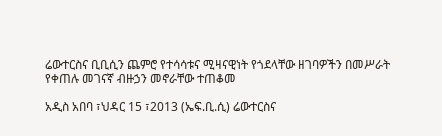ሬውተርስና ቢቢሲን ጨምሮ የተሳሳቱና ሚዛናዊነት የጎደላቸው ዘገባዎችን በመሥራት የቀጠሉ መገናኛ ብዙኃን መኖራቸው ተጠቆመ

አዲስ አበባ ፣ህዳር 15 ፣2013 (ኤፍ.ቢ.ሲ) ሬውተርስና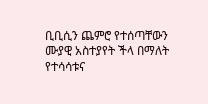ቢቢሲን ጨምሮ የተሰጣቸውን ሙያዊ አስተያየት ችላ በማለት የተሳሳቱና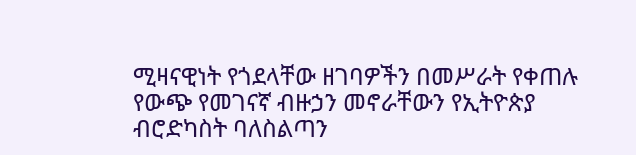ሚዛናዊነት የጎደላቸው ዘገባዎችን በመሥራት የቀጠሉ የውጭ የመገናኛ ብዙኃን መኖራቸውን የኢትዮጵያ ብሮድካስት ባለስልጣን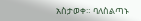አስታወቀ። ባለስልጣኑ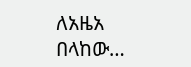ለአዜአ በላከው…